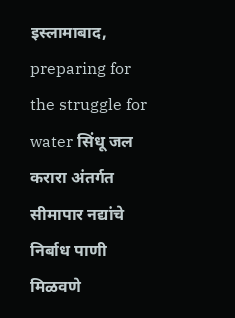इस्लामाबाद,
preparing for the struggle for water सिंधू जल करारा अंतर्गत सीमापार नद्यांचे निर्बाध पाणी मिळवणे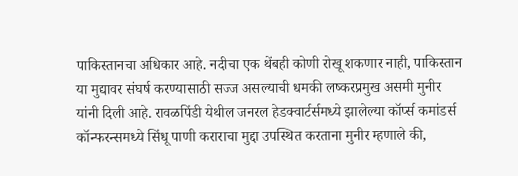पाकिस्तानचा अधिकार आहे. नदीचा एक थेंबही कोणी रोखू शकणार नाही, पाकिस्तान या मुद्यावर संघर्ष करण्यासाठी सज्ज असल्याची धमकी लष्करप्रमुख असमी मुनीर यांनी दिली आहे. रावळपिंडी येथील जनरल हेडक्वार्टर्समध्ये झालेल्या कॉर्प्स कमांडर्स कॉन्फरन्समध्ये सिंधू पाणी कराराचा मुद्दा उपस्थित करताना मुनीर म्हणाले की,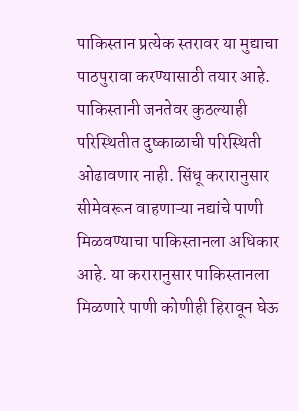पाकिस्तान प्रत्येक स्तरावर या मुद्याचा पाठपुरावा करण्यासाठी तयार आहे. पाकिस्तानी जनतेवर कुठल्याही परिस्थितीत दुष्काळाची परिस्थिती ओढावणार नाही. सिंधू करारानुसार सीमेवरून वाहणाऱ्या नद्यांचे पाणी मिळवण्याचा पाकिस्तानला अधिकार आहे. या करारानुसार पाकिस्तानला मिळणारे पाणी कोणीही हिरावून घेऊ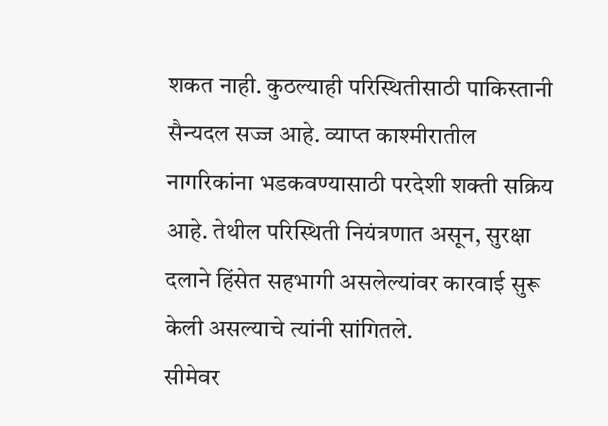शकत नाही. कुठल्याही परिस्थितीसाठी पाकिस्तानी सैन्यदल सज्ज आहे. व्याप्त काश्मीरातील नागरिकांना भडकवण्यासाठी परदेशी शक्ती सक्रिय आहे. तेथील परिस्थिती नियंत्रणात असून, सुरक्षा दलाने हिंसेत सहभागी असलेल्यांवर कारवाई सुरू केली असल्याचे त्यांनी सांगितले.
सीमेवर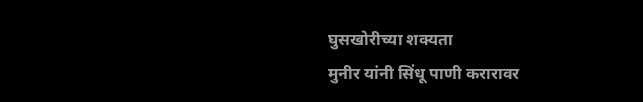घुसखोरीच्या शक्यता
मुनीर यांनी सिंधू पाणी करारावर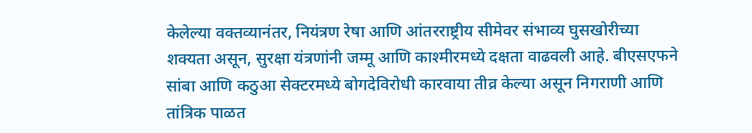केलेल्या वक्तव्यानंतर, नियंत्रण रेषा आणि आंतरराष्ट्रीय सीमेवर संभाव्य घुसखोरीच्या शक्यता असून, सुरक्षा यंत्रणांनी जम्मू आणि काश्मीरमध्ये दक्षता वाढवली आहे. बीएसएफने सांबा आणि कठुआ सेक्टरमध्ये बोगदेविरोधी कारवाया तीव्र केल्या असून निगराणी आणि तांत्रिक पाळत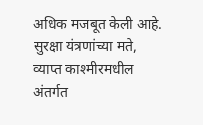अधिक मजबूत केली आहे. सुरक्षा यंत्रणांच्या मते, व्याप्त काश्मीरमधील अंतर्गत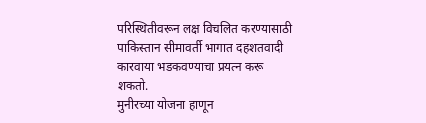परिस्थितीवरून लक्ष विचलित करण्यासाठी पाकिस्तान सीमावर्ती भागात दहशतवादी कारवाया भडकवण्याचा प्रयत्न करू शकतो.
मुनीरच्या योजना हाणून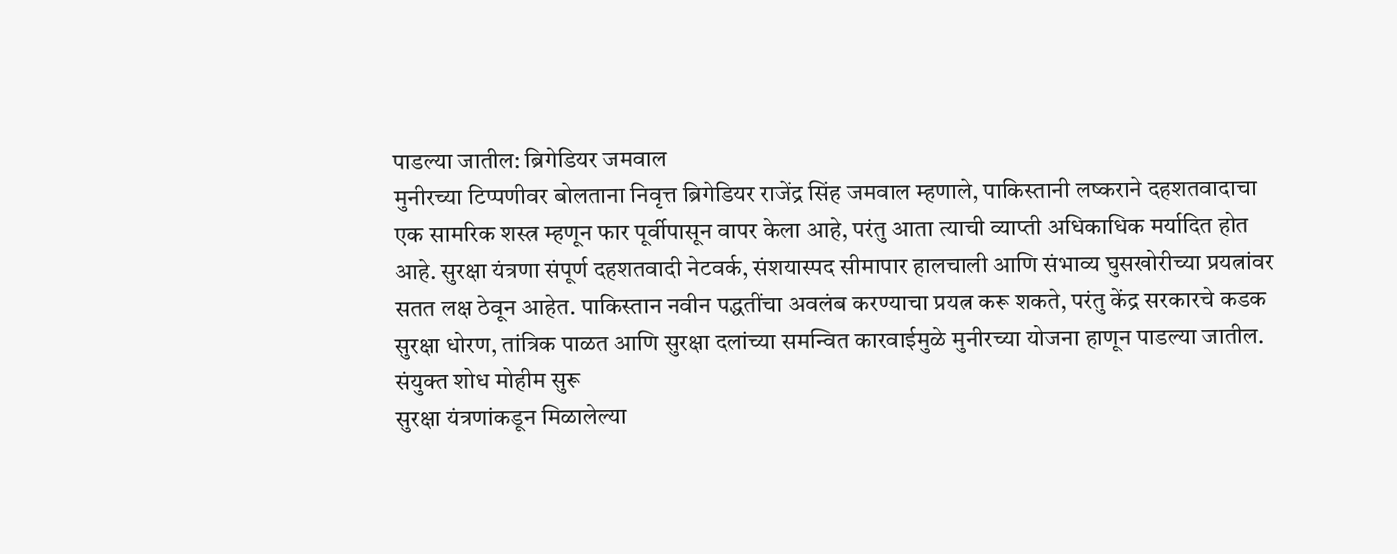पाडल्या जातील: ब्रिगेडियर जमवाल
मुनीरच्या टिप्पणीवर बोलताना निवृत्त ब्रिगेडियर राजेंद्र सिंह जमवाल म्हणाले, पाकिस्तानी लष्कराने दहशतवादाचा एक सामरिक शस्त्र म्हणून फार पूर्वीपासून वापर केला आहे, परंतु आता त्याची व्याप्ती अधिकाधिक मर्यादित होत आहे. सुरक्षा यंत्रणा संपूर्ण दहशतवादी नेटवर्क, संशयास्पद सीमापार हालचाली आणि संभाव्य घुसखोरीच्या प्रयत्नांवर सतत लक्ष ठेवून आहेत. पाकिस्तान नवीन पद्धतींचा अवलंब करण्याचा प्रयत्न करू शकते, परंतु केंद्र सरकारचे कडक सुरक्षा धोरण, तांत्रिक पाळत आणि सुरक्षा दलांच्या समन्वित कारवाईमुळे मुनीरच्या योजना हाणून पाडल्या जातील.
संयुक्त शोध मोहीम सुरू
सुरक्षा यंत्रणांकडून मिळालेल्या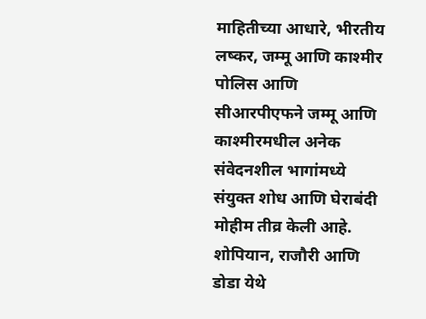माहितीच्या आधारे, भीरतीय लष्कर, जम्मू आणि काश्मीर पोलिस आणि सीआरपीएफने जम्मू आणि काश्मीरमधील अनेक संवेदनशील भागांमध्ये संयुक्त शोध आणि घेराबंदी मोहीम तीव्र केली आहे. शोपियान, राजौरी आणि डोडा येथे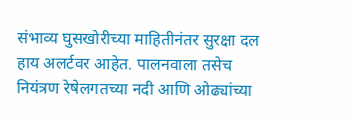संभाव्य घुसखोरीच्या माहितीनंतर सुरक्षा दल हाय अलर्टवर आहेत. पालनवाला तसेच नियंत्रण रेषेलगतच्या नदी आणि ओढ्यांच्या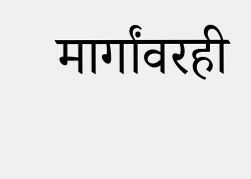मार्गांवरही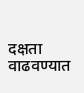दक्षता वाढवण्यात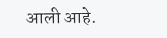आली आहे.